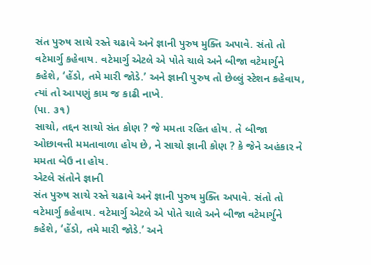સંત પુરુષ સાચે રસ્તે ચઢાવે અને જ્ઞાની પુરુષ મુક્તિ અપાવે. સંતો તો વટેમાર્ગુ કહેવાય. વટેમાર્ગુ એટલે એ પોતે ચાલે અને બીજા વટેમાર્ગુને કહેશે, ‘હેંડો, તમે મારી જોડે.’ અને જ્ઞાની પુરુષ તો છેલ્લું સ્ટેશન કહેવાય, ત્યાં તો આપણું કામ જ કાઢી નાખે.
(પા. ૩૧)
સાચો, તદ્દન સાચો સંત કોણ ? જે મમતા રહિત હોય. તે બીજા ઓછાવત્તી મમતાવાળા હોય છે, ને સાચો જ્ઞાની કોણ ? કે જેને અહંકાર ને મમતા બેઉ ના હોય.
એટલે સંતોને જ્ઞાની
સંત પુરુષ સાચે રસ્તે ચઢાવે અને જ્ઞાની પુરુષ મુક્તિ અપાવે. સંતો તો વટેમાર્ગુ કહેવાય. વટેમાર્ગુ એટલે એ પોતે ચાલે અને બીજા વટેમાર્ગુને કહેશે, ‘હેંડો, તમે મારી જોડે.’ અને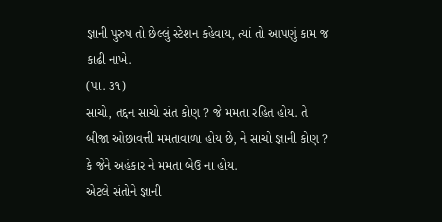જ્ઞાની પુરુષ તો છેલ્લું સ્ટેશન કહેવાય, ત્યાં તો આપણું કામ જ કાઢી નાખે.
(પા. ૩૧)
સાચો, તદ્દન સાચો સંત કોણ ? જે મમતા રહિત હોય. તે બીજા ઓછાવત્તી મમતાવાળા હોય છે, ને સાચો જ્ઞાની કોણ ? કે જેને અહંકાર ને મમતા બેઉ ના હોય.
એટલે સંતોને જ્ઞાની